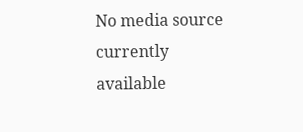No media source currently available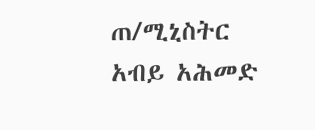ጠ/ሚኒስትር አብይ አሕመድ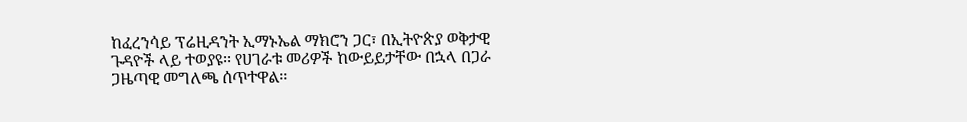ከፈረንሳይ ፕሬዚዳንት ኢማኑኤል ማክሮን ጋር፣ በኢትዮጵያ ወቅታዊ ጉዳዮች ላይ ተወያዩ፡፡ የሀገራቱ መሪዎች ከውይይታቸው በኋላ በጋራ ጋዜጣዊ መግለጫ ሰጥተዋል፡፡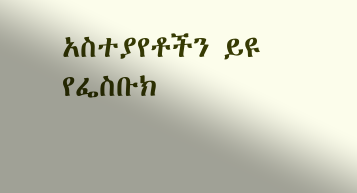አስተያየቶችን ይዩ
የፌስቡክ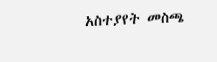አስተያየት መስጫ